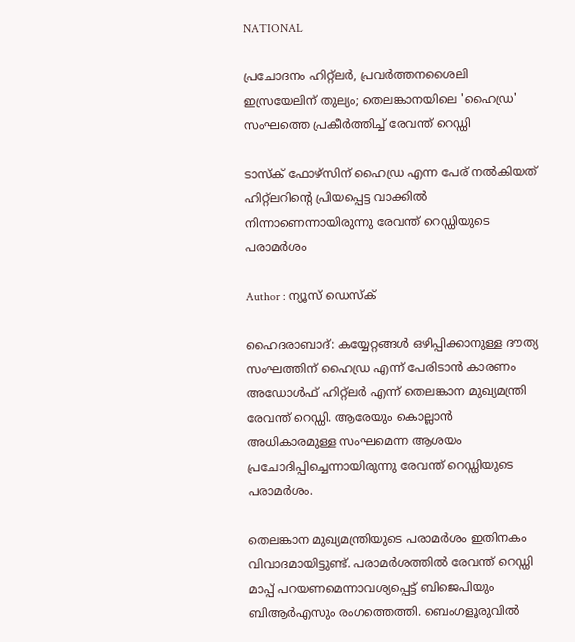NATIONAL

പ്രചോദനം ഹിറ്റ്‌ലര്‍, പ്രവര്‍ത്തനശൈലി ഇസ്രയേലിന് തുല്യം; തെലങ്കാനയിലെ 'ഹൈഡ്ര' സംഘത്തെ പ്രകീര്‍ത്തിച്ച് രേവന്ത് റെഡ്ഡി

ടാസ്‌ക് ഫോഴ്‌സിന് ഹൈഡ്ര എന്ന പേര് നല്‍കിയത് ഹിറ്റ്‌ലറിന്റെ പ്രിയപ്പെട്ട വാക്കില്‍ നിന്നാണെന്നായിരുന്നു രേവന്ത് റെഡ്ഡിയുടെ പരാമർശം

Author : ന്യൂസ് ഡെസ്ക്

ഹൈദരാബാദ്: കയ്യേറ്റങ്ങള്‍ ഒഴിപ്പിക്കാനുള്ള ദൗത്യ സംഘത്തിന് ഹൈഡ്ര എന്ന് പേരിടാന്‍ കാരണം അഡോള്‍ഫ് ഹിറ്റ്‌ലര്‍ എന്ന് തെലങ്കാന മുഖ്യമന്ത്രി രേവന്ത് റെഡ്ഡി. ആരേയും കൊല്ലാന്‍ അധികാരമുള്ള സംഘമെന്ന ആശയം പ്രചോദിപ്പിച്ചെന്നായിരുന്നു രേവന്ത് റെഡ്ഡിയുടെ പരാമര്‍ശം.

തെലങ്കാന മുഖ്യമന്ത്രിയുടെ പരാമര്‍ശം ഇതിനകം വിവാദമായിട്ടുണ്ട്. പരാമര്‍ശത്തില്‍ രേവന്ത് റെഡ്ഡി മാപ്പ് പറയണമെന്നാവശ്യപ്പെട്ട് ബിജെപിയും ബിആര്‍എസും രംഗത്തെത്തി. ബെംഗളൂരുവില്‍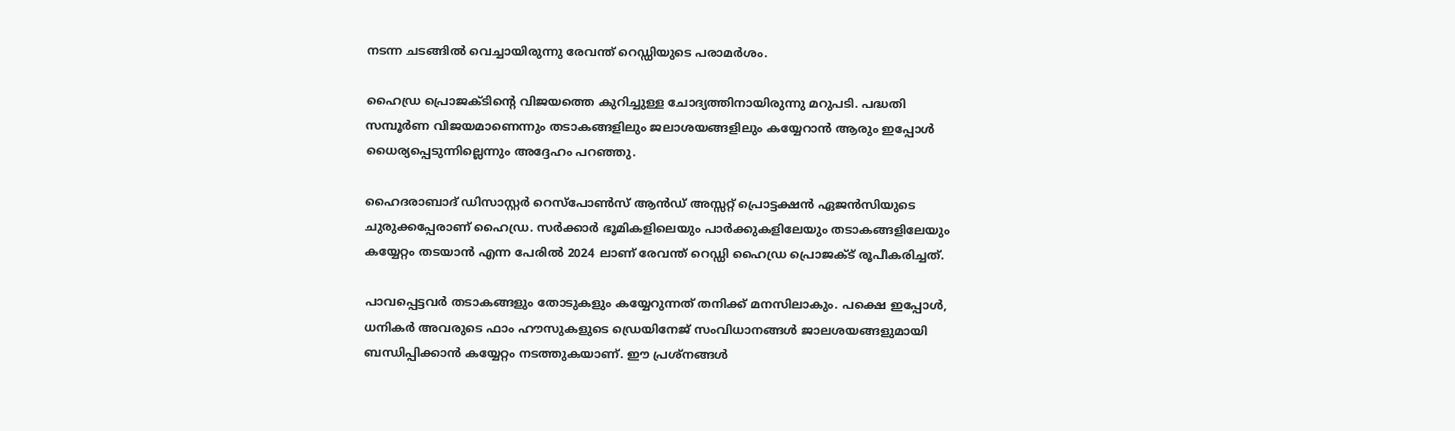നടന്ന ചടങ്ങില്‍ വെച്ചായിരുന്നു രേവന്ത് റെഡ്ഡിയുടെ പരാമര്‍ശം.

ഹൈഡ്ര പ്രൊജക്ടിന്റെ വിജയത്തെ കുറിച്ചുള്ള ചോദ്യത്തിനായിരുന്നു മറുപടി. പദ്ധതി സമ്പൂര്‍ണ വിജയമാണെന്നും തടാകങ്ങളിലും ജലാശയങ്ങളിലും കയ്യേറാന്‍ ആരും ഇപ്പോള്‍ ധൈര്യപ്പെടുന്നില്ലെന്നും അദ്ദേഹം പറഞ്ഞു.

ഹൈദരാബാദ് ഡിസാസ്റ്റര്‍ റെസ്‌പോണ്‍സ് ആന്‍ഡ് അസ്സറ്റ് പ്രൊട്ടക്ഷന്‍ ഏജന്‍സിയുടെ ചുരുക്കപ്പേരാണ് ഹൈഡ്ര. സര്‍ക്കാര്‍ ഭൂമികളിലെയും പാര്‍ക്കുകളിലേയും തടാകങ്ങളിലേയും കയ്യേറ്റം തടയാന്‍ എന്ന പേരില്‍ 2024 ലാണ് രേവന്ത് റെഡ്ഡി ഹൈഡ്ര പ്രൊജക്ട് രൂപീകരിച്ചത്.

പാവപ്പെട്ടവര്‍ തടാകങ്ങളും തോടുകളും കയ്യേറുന്നത് തനിക്ക് മനസിലാകും. പക്ഷെ ഇപ്പോള്‍, ധനികര്‍ അവരുടെ ഫാം ഹൗസുകളുടെ ഡ്രെയിനേജ് സംവിധാനങ്ങള്‍ ജാലശയങ്ങളുമായി ബന്ധിപ്പിക്കാന്‍ കയ്യേറ്റം നടത്തുകയാണ്. ഈ പ്രശ്‌നങ്ങള്‍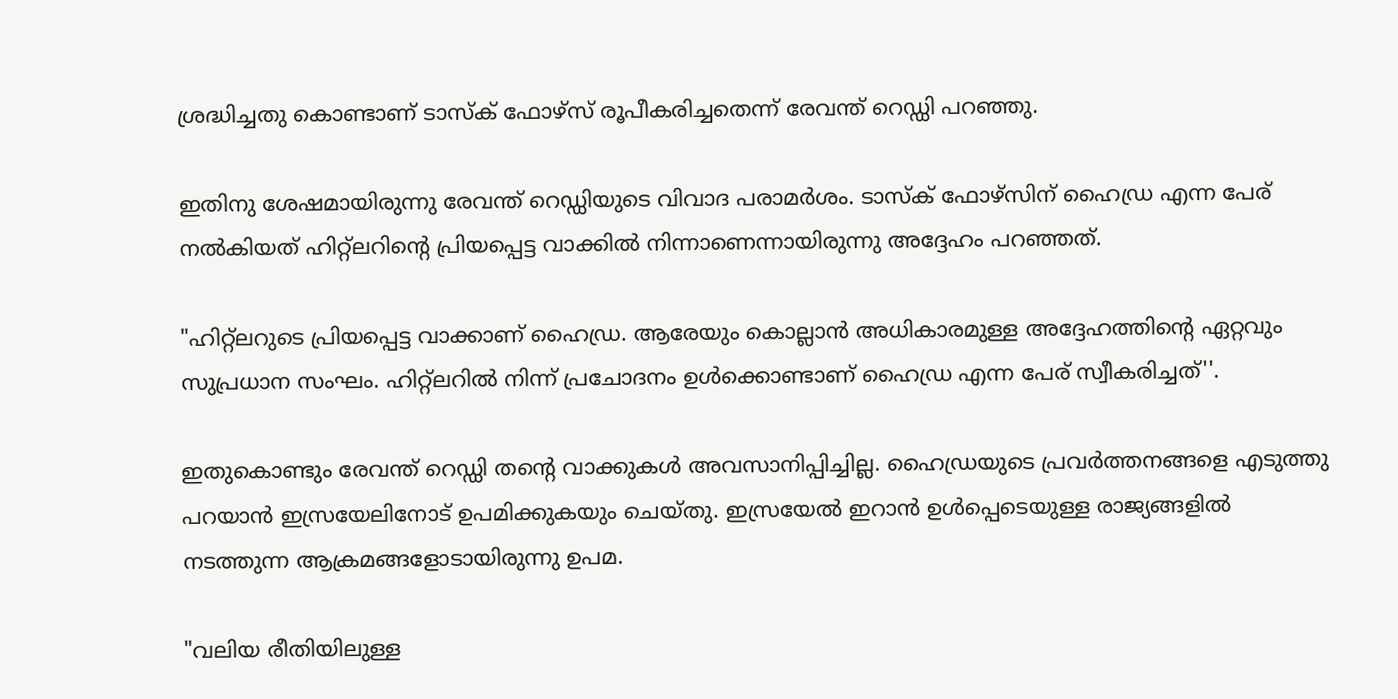ശ്രദ്ധിച്ചതു കൊണ്ടാണ് ടാസ്‌ക് ഫോഴ്‌സ് രൂപീകരിച്ചതെന്ന് രേവന്ത് റെഡ്ഡി പറഞ്ഞു.

ഇതിനു ശേഷമായിരുന്നു രേവന്ത് റെഡ്ഡിയുടെ വിവാദ പരാമര്‍ശം. ടാസ്‌ക് ഫോഴ്‌സിന് ഹൈഡ്ര എന്ന പേര് നല്‍കിയത് ഹിറ്റ്‌ലറിന്റെ പ്രിയപ്പെട്ട വാക്കില്‍ നിന്നാണെന്നായിരുന്നു അദ്ദേഹം പറഞ്ഞത്.

"ഹിറ്റ്‌ലറുടെ പ്രിയപ്പെട്ട വാക്കാണ് ഹൈഡ്ര. ആരേയും കൊല്ലാന്‍ അധികാരമുള്ള അദ്ദേഹത്തിന്റെ ഏറ്റവും സുപ്രധാന സംഘം. ഹിറ്റ്‌ലറില്‍ നിന്ന് പ്രചോദനം ഉള്‍ക്കൊണ്ടാണ് ഹൈഡ്ര എന്ന പേര് സ്വീകരിച്ചത്''.

ഇതുകൊണ്ടും രേവന്ത് റെഡ്ഡി തന്റെ വാക്കുകള്‍ അവസാനിപ്പിച്ചില്ല. ഹൈഡ്രയുടെ പ്രവര്‍ത്തനങ്ങളെ എടുത്തു പറയാന്‍ ഇസ്രയേലിനോട് ഉപമിക്കുകയും ചെയ്തു. ഇസ്രയേല്‍ ഇറാന്‍ ഉള്‍പ്പെടെയുള്ള രാജ്യങ്ങളില്‍ നടത്തുന്ന ആക്രമങ്ങളോടായിരുന്നു ഉപമ.

"വലിയ രീതിയിലുള്ള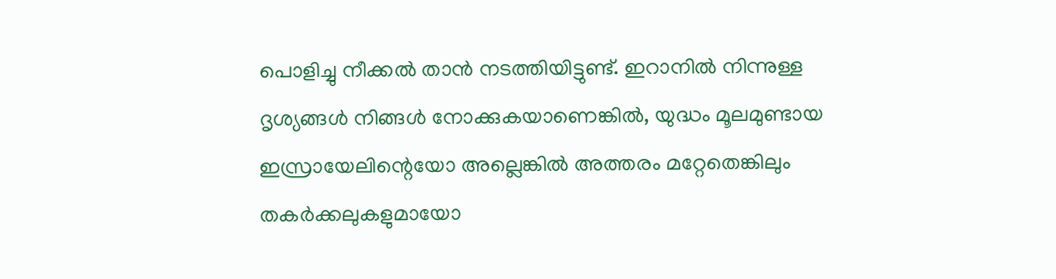പൊളിച്ചു നീക്കല്‍ താന്‍ നടത്തിയിട്ടുണ്ട്. ഇറാനില്‍ നിന്നുള്ള ദൃശ്യങ്ങള്‍ നിങ്ങള്‍ നോക്കുകയാണെങ്കില്‍, യുദ്ധം മൂലമുണ്ടായ ഇസ്രായേലിന്റെയോ അല്ലെങ്കില്‍ അത്തരം മറ്റേതെങ്കിലും തകര്‍ക്കലുകളുമായോ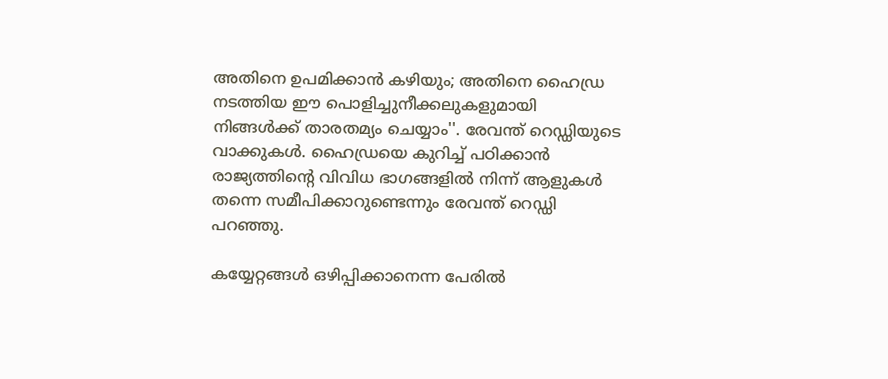അതിനെ ഉപമിക്കാന്‍ കഴിയും; അതിനെ ഹൈഡ്ര നടത്തിയ ഈ പൊളിച്ചുനീക്കലുകളുമായി നിങ്ങള്‍ക്ക് താരതമ്യം ചെയ്യാം''. രേവന്ത് റെഡ്ഡിയുടെ വാക്കുകള്‍. ഹൈഡ്രയെ കുറിച്ച് പഠിക്കാന്‍ രാജ്യത്തിന്റെ വിവിധ ഭാഗങ്ങളില്‍ നിന്ന് ആളുകള്‍ തന്നെ സമീപിക്കാറുണ്ടെന്നും രേവന്ത് റെഡ്ഡി പറഞ്ഞു.

കയ്യേറ്റങ്ങള്‍ ഒഴിപ്പിക്കാനെന്ന പേരില്‍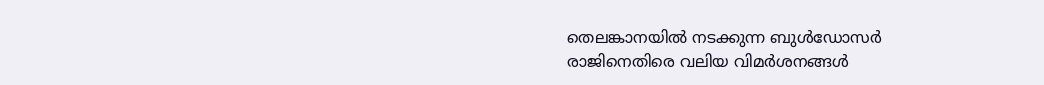തെലങ്കാനയില്‍ നടക്കുന്ന ബുള്‍ഡോസര്‍ രാജിനെതിരെ വലിയ വിമര്‍ശനങ്ങള്‍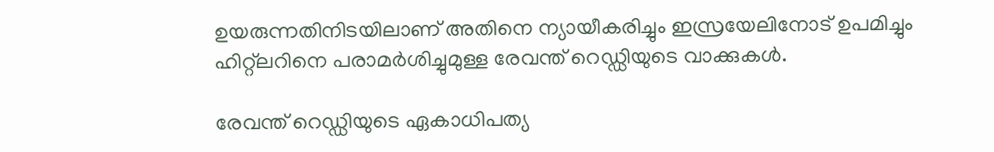ഉയരുന്നതിനിടയിലാണ് അതിനെ ന്യായീകരിച്ചും ഇസ്രയേലിനോട് ഉപമിച്ചും ഹിറ്റ്‌ലറിനെ പരാമര്‍ശിച്ചുമുള്ള രേവന്ത് റെഡ്ഡിയുടെ വാക്കുകള്‍.

രേവന്ത് റെഡ്ഡിയുടെ ഏകാധിപത്യ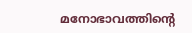മനോഭാവത്തിന്റെ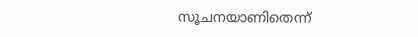സൂചനയാണിതെന്ന്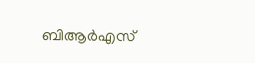ബിആര്‍എസ്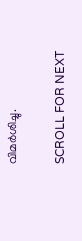വിമര്‍ശിച്ചു.

SCROLL FOR NEXT